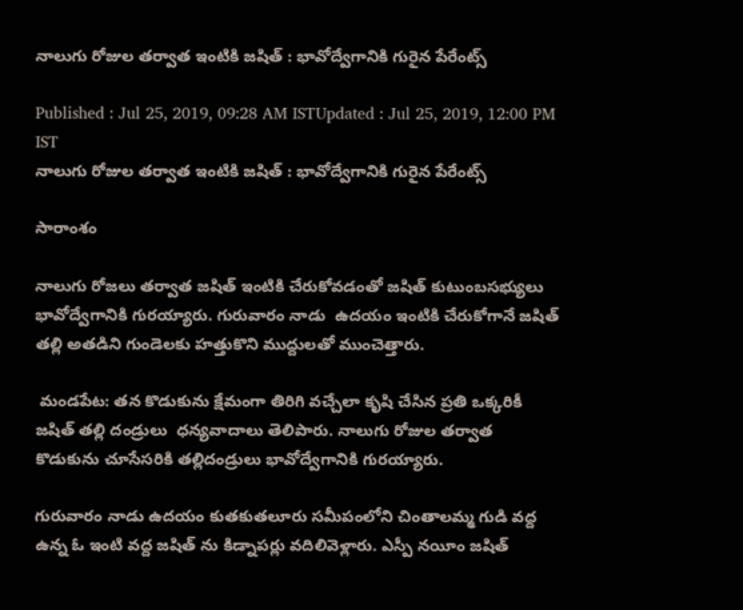నాలుగు రోజుల తర్వాత ఇంటికి జషిత్ : భావోద్వేగానికి గురైన పేరేంట్స్

Published : Jul 25, 2019, 09:28 AM ISTUpdated : Jul 25, 2019, 12:00 PM IST
నాలుగు రోజుల తర్వాత ఇంటికి జషిత్ : భావోద్వేగానికి గురైన పేరేంట్స్

సారాంశం

నాలుగు రోజలు తర్వాత జషిత్ ఇంటికి చేరుకోవడంతో జషిత్ కుటుంబసభ్యులు భావోద్వేగానికి గురయ్యారు. గురువారం నాడు  ఉదయం ఇంటికి చేరుకోగానే జషిత్ తల్లి అతడిని గుండెలకు హత్తుకొని ముద్దులతో ముంచెత్తారు.

 మండపేట: తన కొడుకును క్షేమంగా తిరిగి వచ్చేలా కృషి చేసిన ప్రతి ఒక్కరికీ  జషిత్ తల్లి దండ్రులు  ధన్యవాదాలు తెలిపారు. నాలుగు రోజుల తర్వాత కొడుకును చూసేసరికి తల్లిదండ్రులు భావోద్వేగానికి గురయ్యారు.

గురువారం నాడు ఉదయం కుతకుతలూరు సమీపంలోని చింతాలమ్మ గుడి వద్ద ఉన్న ఓ ఇంటి వద్ద జషిత్ ను కిడ్నాపర్లు వదిలివెళ్లారు. ఎస్పీ నయీం జషిత్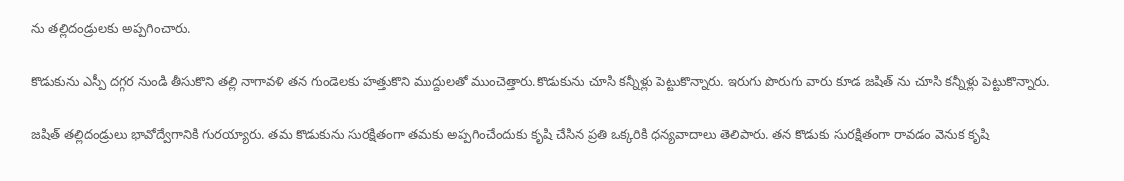ను తల్లిదండ్రులకు అప్పగించారు.

కొడుకును ఎస్పీ దగ్గర నుండి తీసుకొని తల్లి నాగావళి తన గుండెలకు హత్తుకొని ముద్దులతో ముంచెత్తారు.కొడుకును చూసి కన్నీళ్లు పెట్టుకొన్నారు. ఇరుగు పొరుగు వారు కూడ జషిత్ ను చూసి కన్నీళ్లు పెట్టుకొన్నారు.

జషిత్ తల్లిదండ్రులు భావోద్వేగానికి గురయ్యారు. తమ కొడుకును సురక్షితంగా తమకు అప్పగించేందుకు కృషి చేసిన ప్రతి ఒక్కరికి ధన్యవాదాలు తెలిపారు. తన కొడుకు సురక్షితంగా రావడం వెనుక కృషి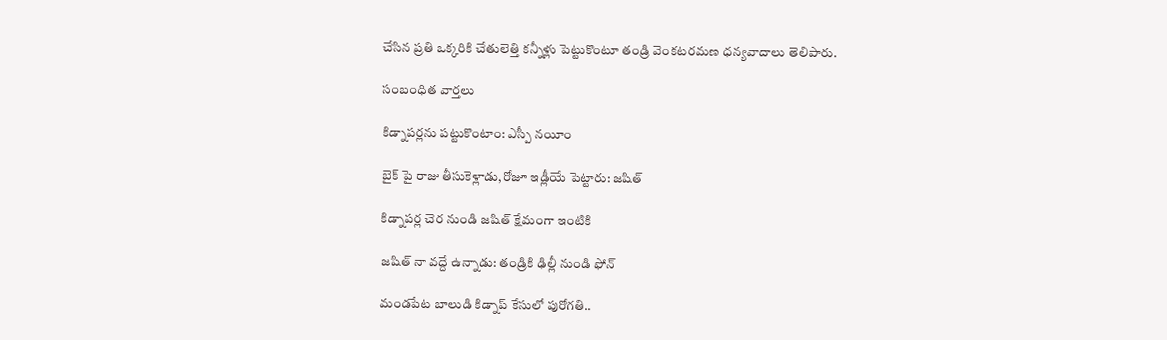చేసిన ప్రతి ఒక్కరికి చేతులెత్తి కన్నీళ్లు పెట్టుకొంటూ తండ్రి వెంకటరమణ ధన్యవాదాలు తెలిపారు.

సంబంధిత వార్తలు

కిడ్నాపర్లను పట్టుకొంటాం: ఎస్పీ నయీం

బైక్ పై రాజు తీసుకెళ్లాడు,రోజూ ఇడ్లీయే పెట్టారు: జషిత్

కిడ్నాపర్ల చెర నుండి జషిత్ క్షేమంగా ఇంటికి

జషిత్ నా వద్దే ఉన్నాడు: తండ్రికి ఢిల్లీ నుండి ఫోన్

మండపేట బాలుడి కిడ్నాప్ కేసులో పురోగతి..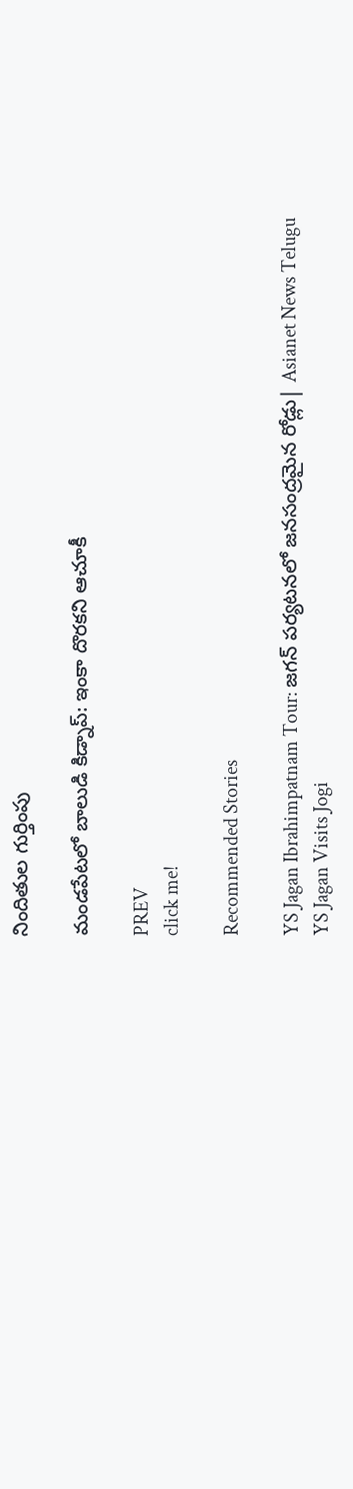నిందితుల గుర్తింపు

మండపేటలో బాలుడి కిడ్నాప్: ఇంకా దొరకని ఆచూకీ

PREV
click me!

Recommended Stories

YS Jagan Ibrahimpatnam Tour: జగన్ పర్యటనలో జనసంద్రమైన రోడ్లు| Asianet News Telugu
YS Jagan Visits Jogi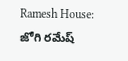Ramesh House: జోగి రమేష్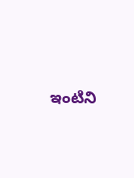ఇంటిని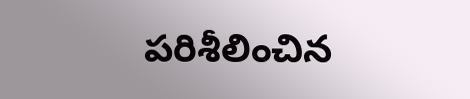పరిశీలించిన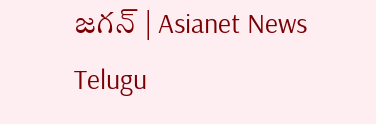జగన్ | Asianet News Telugu